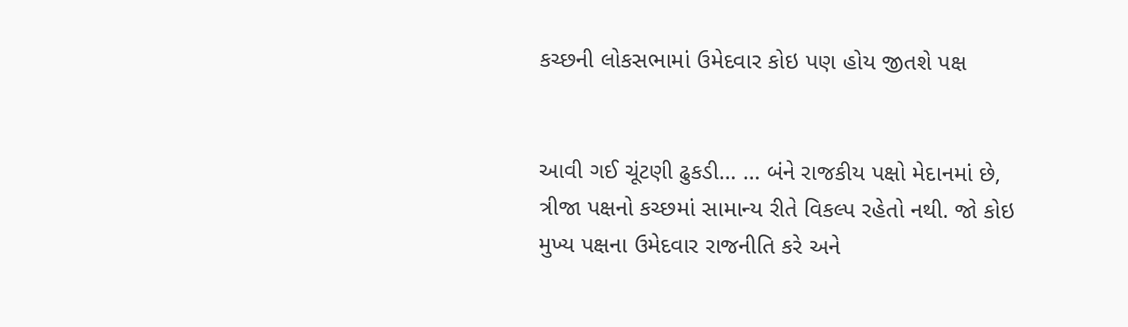કચ્છની લોકસભામાં ઉમેદવાર કોઇ પણ હોય જીતશે પક્ષ


આવી ગઈ ચૂંટણી ઢુકડી… … બંને રાજકીય પક્ષો મેદાનમાં છે, ત્રીજા પક્ષનો કચ્છમાં સામાન્ય રીતે વિકલ્પ રહેતો નથી. જો કોઇ મુખ્ય પક્ષના ઉમેદવાર રાજનીતિ કરે અને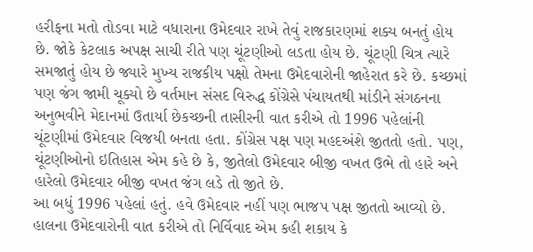હરીફના મતો તોડવા માટે વધારાના ઉમેદવાર રાખે તેવું રાજકારણમાં શક્ય બનતું હોય છે. જોકે કેટલાક અપક્ષ સાચી રીતે પણ ચૂંટણીઓ લડતા હોય છે. ચૂંટણી ચિત્ર ત્યારે સમજાતું હોય છે જ્યારે મુખ્ય રાજકીય પક્ષો તેમના ઉમેદવારોની જાહેરાત કરે છે. કચ્છમાં પણ જંગ જામી ચૂક્યો છે વર્તમાન સંસદ વિરુદ્ધ કોંગ્રેસે પંચાયતથી માંડીને સંગઠનના અનુભવીને મેદાનમાં ઉતાર્યા છેકચ્છની તાસીરની વાત કરીએ તો 1996 પહેલાંની ચૂંટણીમાં ઉમેદવાર વિજયી બનતા હતા. કોંગ્રેસ પક્ષ પણ મહદઅંશે જીતતો હતો. પણ, ચૂંટણીઓનો ઇતિહાસ એમ કહે છે કે, જીતેલો ઉમેદવાર બીજી વખત ઉભે તો હારે અને હારેલો ઉમેદવાર બીજી વખત જંગ લડે તો જીતે છે.
આ બધું 1996 પહેલાં હતું. હવે ઉમેદવાર નહીં પણ ભાજપ પક્ષ જીતતો આવ્યો છે. હાલના ઉમેદવારોની વાત કરીએ તો નિર્વિવાદ એમ કહી શકાય કે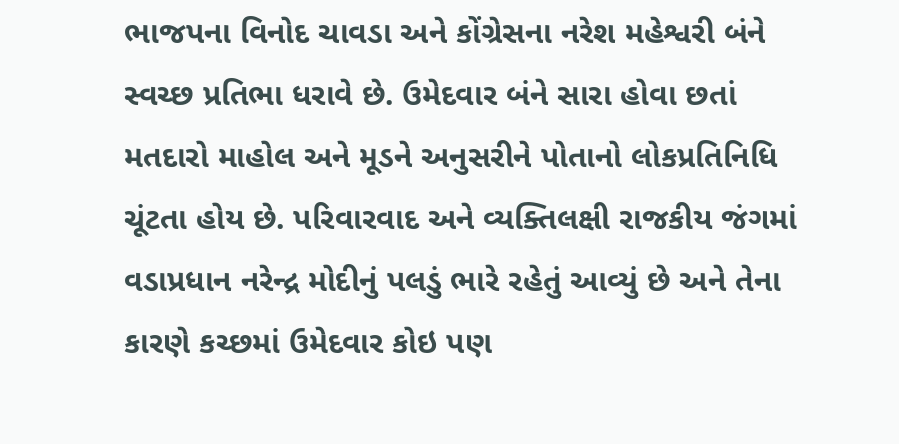ભાજપના વિનોદ ચાવડા અને કોંગ્રેસના નરેશ મહેશ્વરી બંને સ્વચ્છ પ્રતિભા ધરાવે છે. ઉમેદવાર બંને સારા હોવા છતાં મતદારો માહોલ અને મૂડને અનુસરીને પોતાનો લોકપ્રતિનિધિ ચૂંટતા હોય છે. પરિવારવાદ અને વ્યક્તિલક્ષી રાજકીય જંગમાં વડાપ્રધાન નરેન્દ્ર મોદીનું પલડું ભારે રહેતું આવ્યું છે અને તેના કારણે કચ્છમાં ઉમેદવાર કોઇ પણ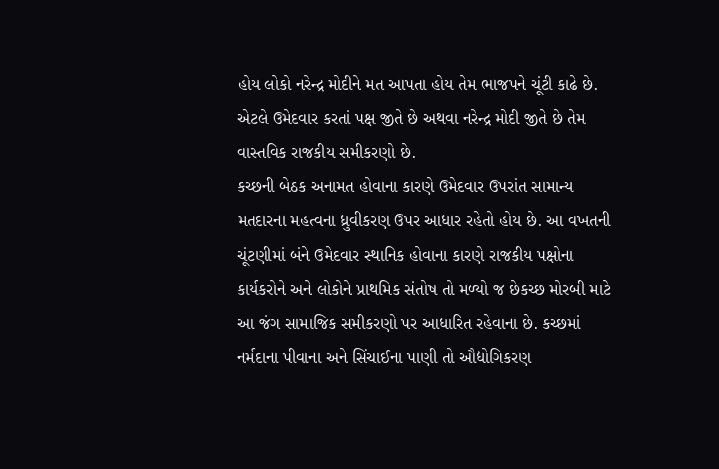હોય લોકો નરેન્દ્ર મોદીને મત આપતા હોય તેમ ભાજપને ચૂંટી કાઢે છે. એટલે ઉમેદવાર કરતાં પક્ષ જીતે છે અથવા નરેન્દ્ર મોદી જીતે છે તેમ વાસ્તવિક રાજકીય સમીકરણો છે.
કચ્છની બેઠક અનામત હોવાના કારણે ઉમેદવાર ઉપરાંત સામાન્ય મતદારના મહત્વના ધ્રુવીકરણ ઉપર આધાર રહેતો હોય છે. આ વખતની ચૂંટણીમાં બંને ઉમેદવાર સ્થાનિક હોવાના કારણે રાજકીય પક્ષોના કાર્યકરોને અને લોકોને પ્રાથમિક સંતોષ તો મળ્યો જ છેકચ્છ મોરબી માટે આ જંગ સામાજિક સમીકરણો પર આધારિત રહેવાના છે. કચ્છમાં નર્મદાના પીવાના અને સિંચાઈના પાણી તો ઔદ્યોગિકરણ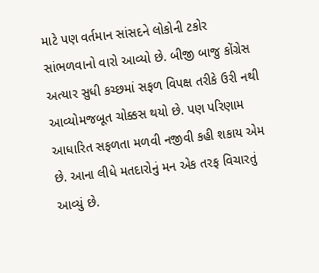માટે પણ વર્તમાન સાંસદને લોકોની ટકોર સાંભળવાનો વારો આવ્યો છે. બીજી બાજુ કોંગ્રેસ અત્યાર સુધી કચ્છમાં સફળ વિપક્ષ તરીકે ઉરી નથી આવ્યોમજબૂત ચોક્કસ થયો છે. પણ પરિણામ આધારિત સફળતા મળવી નજીવી કહી શકાય એમ છે. આના લીધે મતદારોનું મન એક તરફ વિચારતું આવ્યું છે.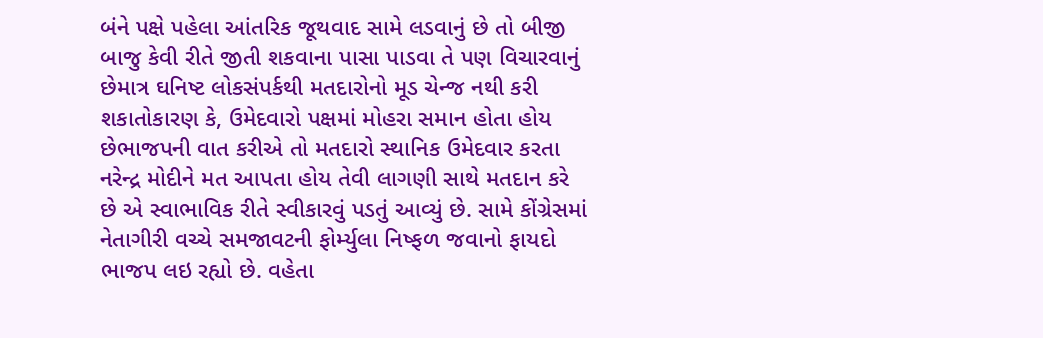બંને પક્ષે પહેલા આંતરિક જૂથવાદ સામે લડવાનું છે તો બીજી બાજુ કેવી રીતે જીતી શકવાના પાસા પાડવા તે પણ વિચારવાનું છેમાત્ર ઘનિષ્ટ લોકસંપર્કથી મતદારોનો મૂડ ચેન્જ નથી કરી શકાતોકારણ કે, ઉમેદવારો પક્ષમાં મોહરા સમાન હોતા હોય છેભાજપની વાત કરીએ તો મતદારો સ્થાનિક ઉમેદવાર કરતા નરેન્દ્ર મોદીને મત આપતા હોય તેવી લાગણી સાથે મતદાન કરે છે એ સ્વાભાવિક રીતે સ્વીકારવું પડતું આવ્યું છે. સામે કોંગ્રેસમાં નેતાગીરી વચ્ચે સમજાવટની ફોર્મ્યુલા નિષ્ફળ જવાનો ફાયદો ભાજપ લઇ રહ્યો છે. વહેતા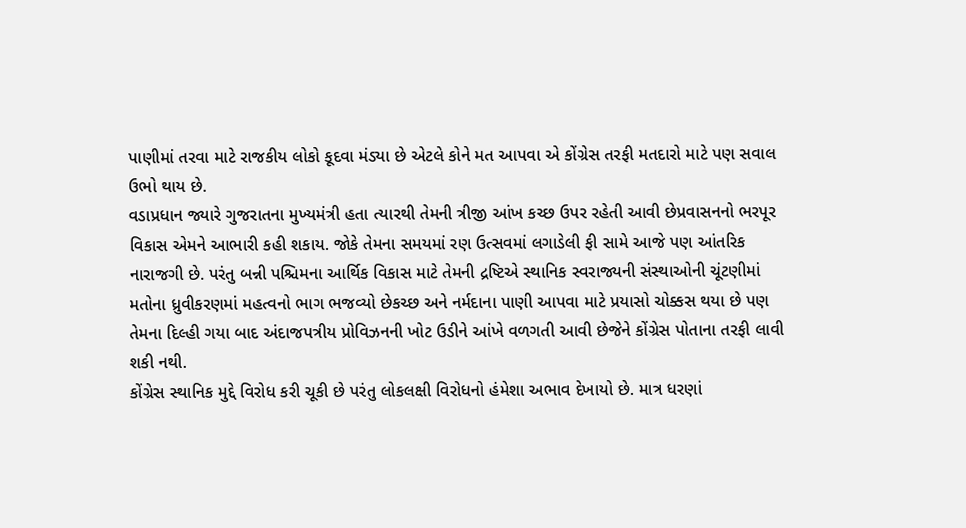પાણીમાં તરવા માટે રાજકીય લોકો કૂદવા મંડ્યા છે એટલે કોને મત આપવા એ કોંગ્રેસ તરફી મતદારો માટે પણ સવાલ ઉભો થાય છે.
વડાપ્રધાન જ્યારે ગુજરાતના મુખ્યમંત્રી હતા ત્યારથી તેમની ત્રીજી આંખ કચ્છ ઉપર રહેતી આવી છેપ્રવાસનનો ભરપૂર વિકાસ એમને આભારી કહી શકાય. જોકે તેમના સમયમાં રણ ઉત્સવમાં લગાડેલી ફી સામે આજે પણ આંતરિક નારાજગી છે. પરંતુ બન્ની પશ્ચિમના આર્થિક વિકાસ માટે તેમની દ્રષ્ટિએ સ્થાનિક સ્વરાજ્યની સંસ્થાઓની ચૂંટણીમાં મતોના ધ્રુવીકરણમાં મહત્વનો ભાગ ભજવ્યો છેકચ્છ અને નર્મદાના પાણી આપવા માટે પ્રયાસો ચોક્કસ થયા છે પણ તેમના દિલ્હી ગયા બાદ અંદાજપત્રીય પ્રોવિઝનની ખોટ ઉડીને આંખે વળગતી આવી છેજેને કોંગ્રેસ પોતાના તરફી લાવી શકી નથી.
કોંગ્રેસ સ્થાનિક મુદ્દે વિરોધ કરી ચૂકી છે પરંતુ લોકલક્ષી વિરોધનો હંમેશા અભાવ દેખાયો છે. માત્ર ધરણાં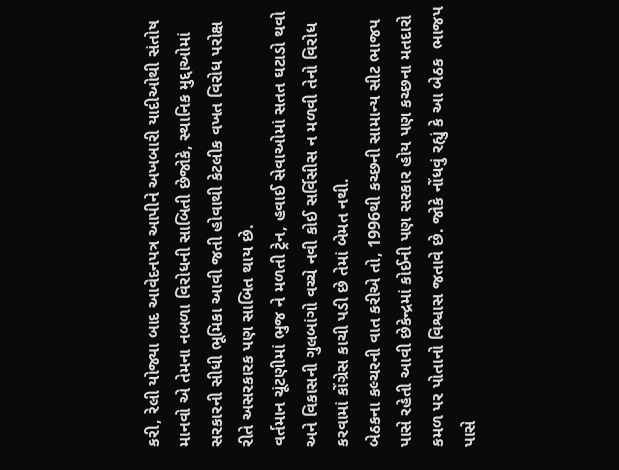કરી, રેલી યોજ્યા બાદ આવેદનપત્ર આપીને અખબારી યાદીઓથી સંતોષ માનવો એ તેમના નબળા વિરોધની સાબિતી છેજોકે, સ્થાનિક મુદ્દાઓમાં સરકારની સીધી ભૂમિકા આવી જતી હોવાથી કેટલીક વખત વિરોધ પરોક્ષ રીતે અસરકારક પણ સાબિત થાય છે.
વર્તમાન ચૂંટણીમાં ભુજ ને મળતી ટ્રેન, હવાઈ સેવાઓમાં સતત ઘટાડો થવો અને વિકાસની ગુલબાંગો વચ્ચે નવી કોઈ સર્વિસીસ ન મળવી તેનો વિરોધ કરવામાં કોંગ્રેસ કાચી પડી છે તેમાં બેમત નથી.
બેઠકના કલ્ચરની વાત કરીએ તો, 1996થી કચ્છની સામાન્ય સીટ ભાજપ પાસે રહેતી આવી છેકેન્દ્રમાં કોઈની પણ સરકાર હોય પણ કચ્છના મતદારો કમળ પર પોતાનો વિશ્વાસ જતાવે છે. જોકે નોંધવું રહ્યું કે આ બેઠક  ભાજપ પાસે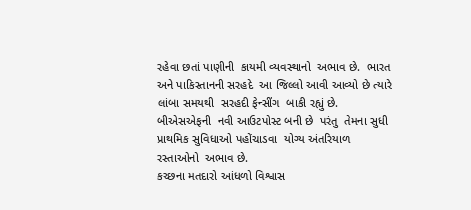રહેવા છતાં પાણીની  કાયમી વ્યવસ્થાનો  અભાવ છે.  ભારત અને પાકિસ્તાનની સરહદે  આ જિલ્લો આવી આવ્યો છે ત્યારે  લાંબા સમયથી  સરહદી ફેન્સીંગ  બાકી રહ્યું છે.  બીએસએફની  નવી આઉટપોસ્ટ બની છે  પરંતુ  તેમના સુધી  પ્રાથમિક સુવિધાઓ પહોંચાડવા  યોગ્ય અંતરિયાળ રસ્તાઓનો  અભાવ છે.
કચ્છના મતદારો આંધળો વિશ્વાસ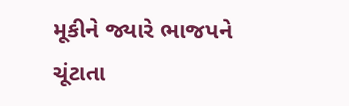મૂકીને જ્યારે ભાજપને ચૂંટાતા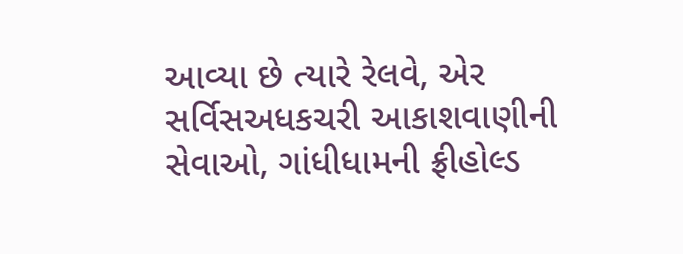આવ્યા છે ત્યારે રેલવે, એર સર્વિસઅધકચરી આકાશવાણીની સેવાઓ, ગાંધીધામની ફ્રીહોલ્ડ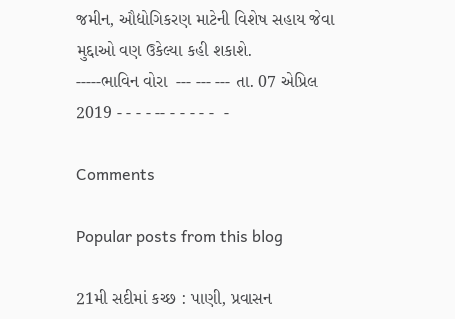જમીન, ઔદ્યોગિકરણ માટેની વિશેષ સહાય જેવા મુદ્દાઓ વણ ઉકેલ્યા કહી શકાશે.
-----ભાવિન વોરા  --- --- --- તા. 07 એપ્રિલ 2019 - - - - -- - - - - -  -

Comments

Popular posts from this blog

21મી સદીમાં કચ્છ : પાણી, પ્રવાસન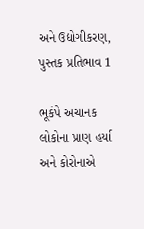અને ઉદ્યોગીકરણ, પુસ્તક પ્રતિભાવ 1

ભૂકંપે અચાનક લોકોના પ્રાણ હર્યા અને કોરોનાએ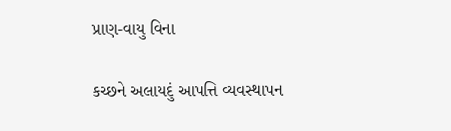પ્રાણ-વાયુ વિના

કચ્છને અલાયદું આપત્તિ વ્યવસ્થાપન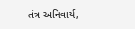તંત્ર અનિવાર્ય,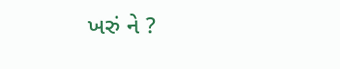ખરું ને ?